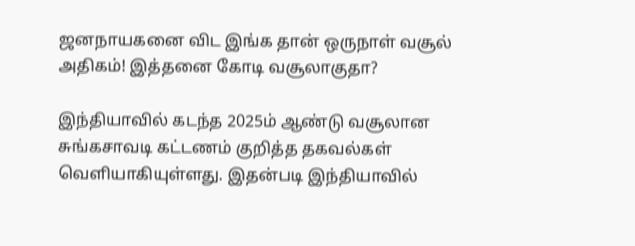ஜனநாயகனை விட இங்க தான் ஒருநாள் வசூல் அதிகம்! இத்தனை கோடி வசூலாகுதா?

இந்தியாவில் கடந்த 2025ம் ஆண்டு வசூலான சுங்கசாவடி கட்டணம் குறித்த தகவல்கள் வெளியாகியுள்ளது. இதன்படி இந்தியாவில்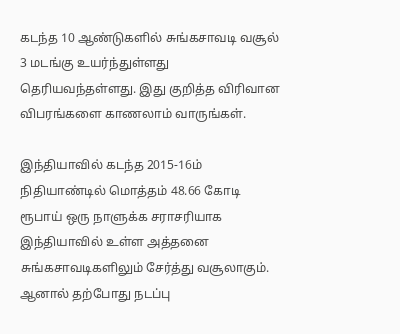கடந்த 10 ஆண்டுகளில் சுங்கசாவடி வசூல் 3 மடங்கு உயர்ந்துள்ளது தெரியவந்தள்ளது. இது குறித்த விரிவான விபரங்களை காணலாம் வாருங்கள்.

இந்தியாவில் கடந்த 2015-16ம் நிதியாண்டில் மொத்தம் 48.66 கோடி ரூபாய் ஒரு நாளுக்க சராசரியாக இந்தியாவில் உள்ள அத்தனை சுங்கசாவடிகளிலும் சேர்த்து வசூலாகும். ஆனால் தற்போது நடப்பு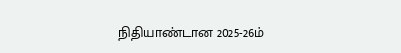நிதியாண்டான 2025-26ம்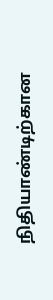நிதியாண்டிற்கான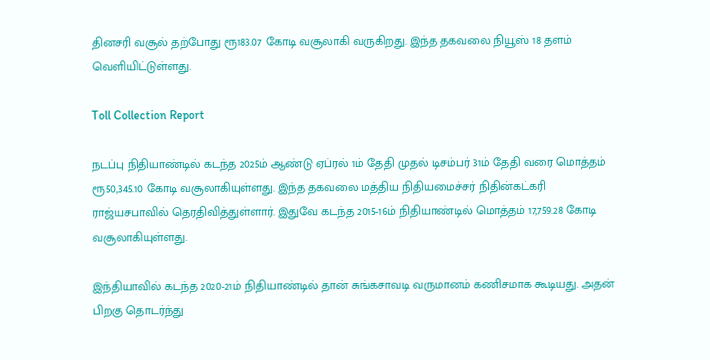தினசரி வசூல் தற்போது ரூ183.07 கோடி வசூலாகி வருகிறது. இந்த தகவலை நியூஸ் 18 தளம் வெளியிட்டுள்ளது.

Toll Collection Report

நடப்பு நிதியாண்டில் கடந்த 2025ம் ஆண்டு ஏப்ரல் 1ம் தேதி முதல் டிசம்பர் 31ம் தேதி வரை மொத்தம் ரூ50,345.10 கோடி வசூலாகியுள்ளது. இந்த தகவலை மத்திய நிதியமைச்சர் நிதின்கட்கரி ராஜ்யசபாவில் தெரதிவித்துள்ளார். இதுவே கடந்த 2015-16ம் நிதியாண்டில் மொத்தம் 17,759.28 கோடி வசூலாகியுள்ளது.

இந்தியாவில் கடந்த 2020-21ம் நிதியாண்டில் தான் சுங்கசாவடி வருமானம் கணிசமாக கூடியது. அதன் பிறகு தொடர்ந்து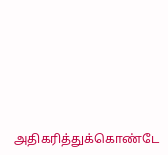அதிகரித்துக்கொண்டே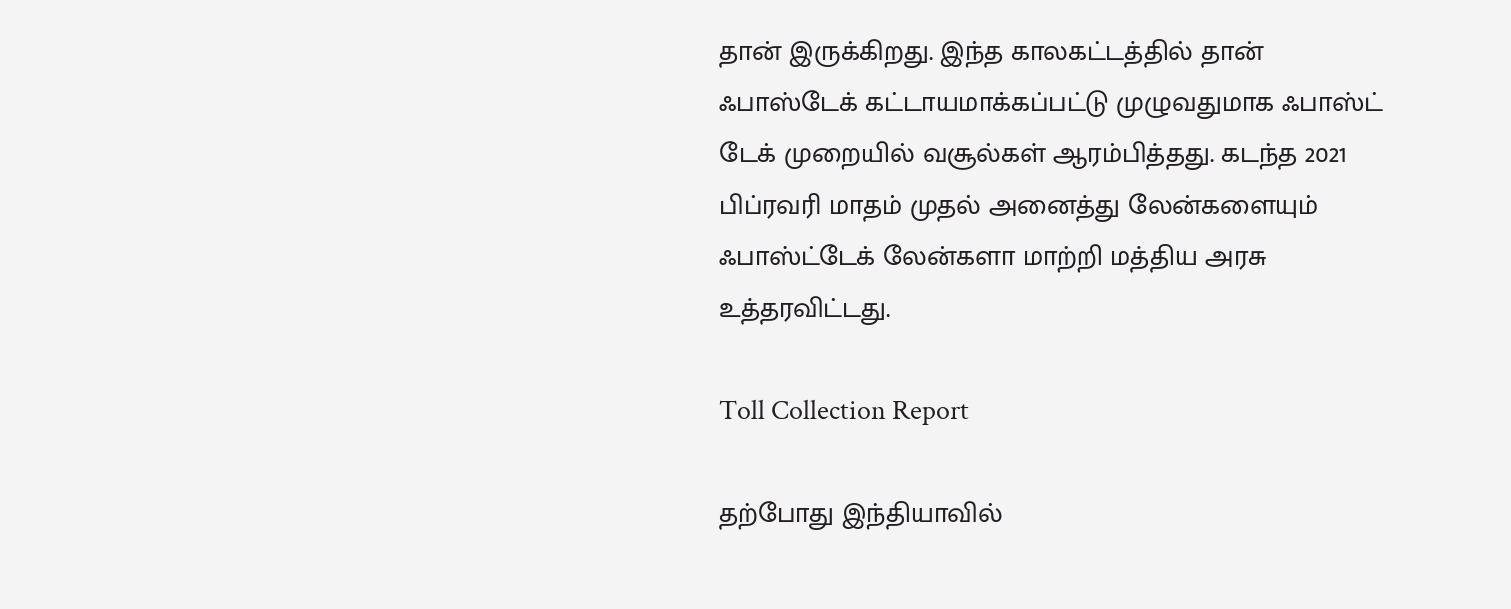தான் இருக்கிறது. இந்த காலகட்டத்தில் தான் ஃபாஸ்டேக் கட்டாயமாக்கப்பட்டு முழுவதுமாக ஃபாஸ்ட் டேக் முறையில் வசூல்கள் ஆரம்பித்தது. கடந்த 2021 பிப்ரவரி மாதம் முதல் அனைத்து லேன்களையும் ஃபாஸ்ட்டேக் லேன்களா மாற்றி மத்திய அரசு உத்தரவிட்டது.

Toll Collection Report

தற்போது இந்தியாவில்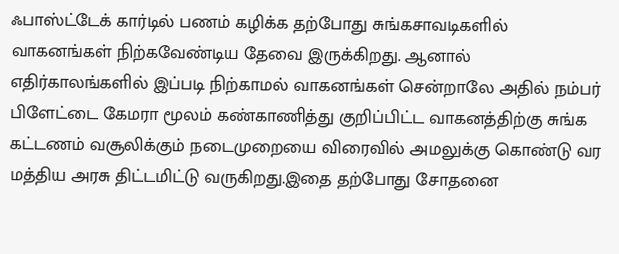ஃபாஸ்ட்டேக் கார்டில் பணம் கழிக்க தற்போது சுங்கசாவடிகளில் வாகனங்கள் நிற்கவேண்டிய தேவை இருக்கிறது. ஆனால் எதிர்காலங்களில் இப்படி நிற்காமல் வாகனங்கள் சென்றாலே அதில் நம்பர் பிளேட்டை கேமரா மூலம் கண்காணித்து குறிப்பிட்ட வாகனத்திற்கு சுங்க கட்டணம் வசூலிக்கும் நடைமுறையை விரைவில் அமலுக்கு கொண்டு வர மத்திய அரசு திட்டமிட்டு வருகிறது.இதை தற்போது சோதனை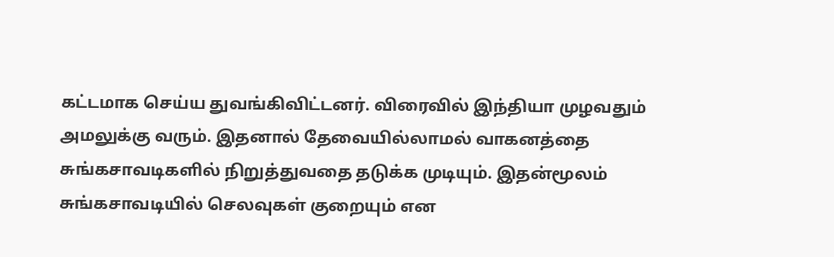கட்டமாக செய்ய துவங்கிவிட்டனர். விரைவில் இந்தியா முழவதும் அமலுக்கு வரும். இதனால் தேவையில்லாமல் வாகனத்தை சுங்கசாவடிகளில் நிறுத்துவதை தடுக்க முடியும். இதன்மூலம் சுங்கசாவடியில் செலவுகள் குறையும் என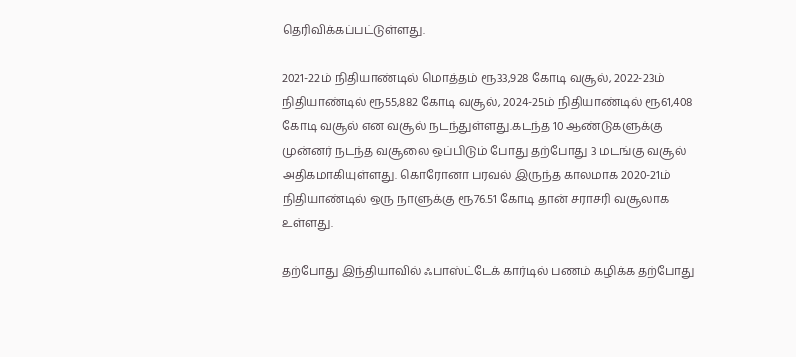தெரிவிக்கப்பட்டுள்ளது.

2021-22ம் நிதியாண்டில் மொத்தம் ரூ33,928 கோடி வசூல், 2022-23ம் நிதியாண்டில் ரூ55,882 கோடி வசூல், 2024-25ம் நிதியாண்டில் ரூ61,408 கோடி வசூல் என வசூல் நடந்துள்ளது.கடந்த 10 ஆண்டுகளுக்கு முன்னர் நடந்த வசூலை ஒப்பிடும் போது தற்போது 3 மடங்கு வசூல் அதிகமாகியுள்ளது. கொரோனா பரவல் இருந்த காலமாக 2020-21ம் நிதியாண்டில் ஒரு நாளுக்கு ரூ76.51 கோடி தான் சராசரி வசூலாக உள்ளது.

தற்போது இந்தியாவில் ஃபாஸ்ட்டேக் கார்டில் பணம் கழிக்க தற்போது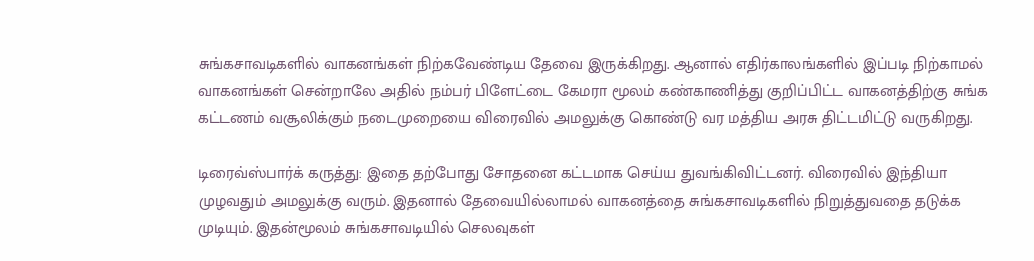சுங்கசாவடிகளில் வாகனங்கள் நிற்கவேண்டிய தேவை இருக்கிறது. ஆனால் எதிர்காலங்களில் இப்படி நிற்காமல் வாகனங்கள் சென்றாலே அதில் நம்பர் பிளேட்டை கேமரா மூலம் கண்காணித்து குறிப்பிட்ட வாகனத்திற்கு சுங்க கட்டணம் வசூலிக்கும் நடைமுறையை விரைவில் அமலுக்கு கொண்டு வர மத்திய அரசு திட்டமிட்டு வருகிறது.

டிரைவ்ஸ்பார்க் கருத்து: இதை தற்போது சோதனை கட்டமாக செய்ய துவங்கிவிட்டனர். விரைவில் இந்தியா முழவதும் அமலுக்கு வரும். இதனால் தேவையில்லாமல் வாகனத்தை சுங்கசாவடிகளில் நிறுத்துவதை தடுக்க முடியும். இதன்மூலம் சுங்கசாவடியில் செலவுகள்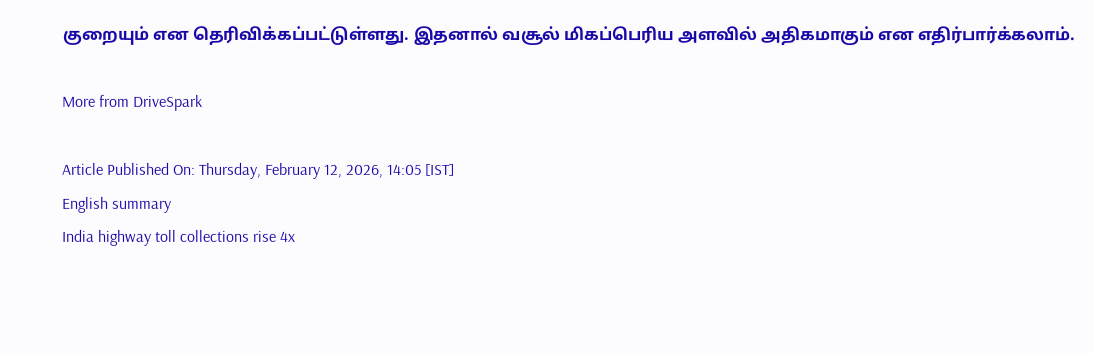குறையும் என தெரிவிக்கப்பட்டுள்ளது. இதனால் வசூல் மிகப்பெரிய அளவில் அதிகமாகும் என எதிர்பார்க்கலாம்.

More from DriveSpark

Article Published On: Thursday, February 12, 2026, 14:05 [IST]
English summary
India highway toll collections rise 4x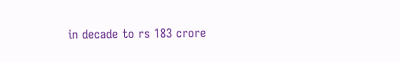in decade to rs 183 crore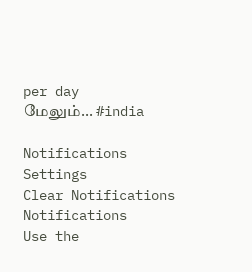per day
மேலும்... #india

Notifications
Settings
Clear Notifications
Notifications
Use the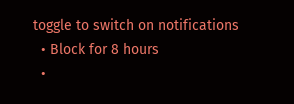toggle to switch on notifications
  • Block for 8 hours
  •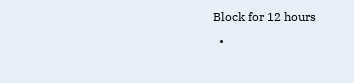Block for 12 hours
  •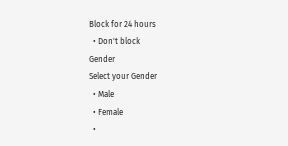Block for 24 hours
  • Don't block
Gender
Select your Gender
  • Male
  • Female
  •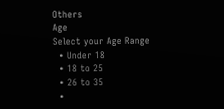Others
Age
Select your Age Range
  • Under 18
  • 18 to 25
  • 26 to 35
  •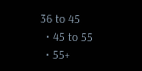36 to 45
  • 45 to 55
  • 55+